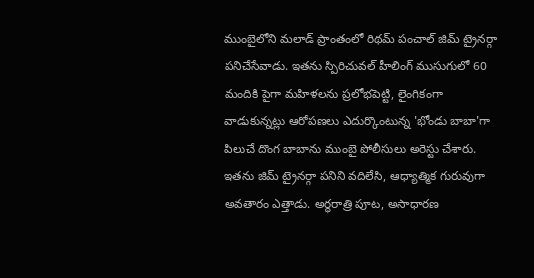ముంబైలోని మలాడ్ ప్రాంతంలో రిథమ్ పంచాల్ జిమ్ ట్రైనర్గా పనిచేసేవాడు. ఇతను స్పిరిచువల్ హీలింగ్ ముసుగులో 60 మందికి పైగా మహిళలను ప్రలోభపెట్టి, లైంగికంగా వాడుకున్నట్లు ఆరోపణలు ఎదుర్కొంటున్న 'భోండు బాబా'గా పిలుచే దొంగ బాబాను ముంబై పోలీసులు అరెస్టు చేశారు. ఇతను జిమ్ ట్రైనర్గా పనిని వదిలేసి, ఆధ్యాత్మిక గురువుగా అవతారం ఎత్తాడు. అర్ధరాత్రి పూట, అసాధారణ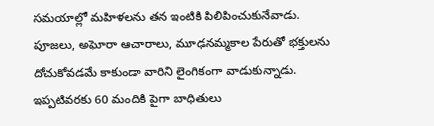సమయాల్లో మహిళలను తన ఇంటికి పిలిపించుకునేవాడు. పూజలు, అఘోరా ఆచారాలు, మూఢనమ్మకాల పేరుతో భక్తులను దోచుకోవడమే కాకుండా వారిని లైంగికంగా వాడుకున్నాడు. ఇప్పటివరకు 60 మందికి పైగా బాధితులు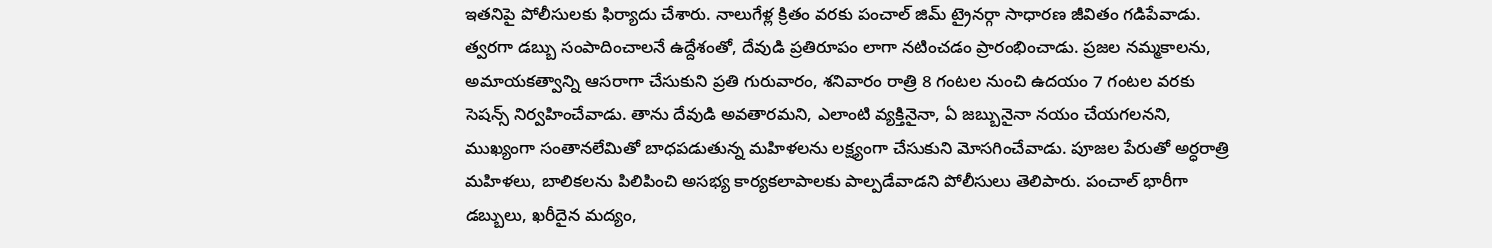ఇతనిపై పోలీసులకు ఫిర్యాదు చేశారు. నాలుగేళ్ల క్రితం వరకు పంచాల్ జిమ్ ట్రైనర్గా సాధారణ జీవితం గడిపేవాడు. త్వరగా డబ్బు సంపాదించాలనే ఉద్దేశంతో, దేవుడి ప్రతిరూపం లాగా నటించడం ప్రారంభించాడు. ప్రజల నమ్మకాలను, అమాయకత్వాన్ని ఆసరాగా చేసుకుని ప్రతి గురువారం, శనివారం రాత్రి 8 గంటల నుంచి ఉదయం 7 గంటల వరకు సెషన్స్ నిర్వహించేవాడు. తాను దేవుడి అవతారమని, ఎలాంటి వ్యక్తినైనా, ఏ జబ్బునైనా నయం చేయగలనని, ముఖ్యంగా సంతానలేమితో బాధపడుతున్న మహిళలను లక్ష్యంగా చేసుకుని మోసగించేవాడు. పూజల పేరుతో అర్ధరాత్రి మహిళలు, బాలికలను పిలిపించి అసభ్య కార్యకలాపాలకు పాల్పడేవాడని పోలీసులు తెలిపారు. పంచాల్ భారీగా డబ్బులు, ఖరీదైన మద్యం,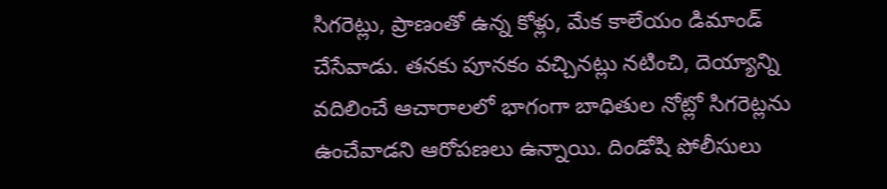సిగరెట్లు, ప్రాణంతో ఉన్న కోళ్లు, మేక కాలేయం డిమాండ్ చేసేవాడు. తనకు పూనకం వచ్చినట్లు నటించి, దెయ్యాన్ని వదిలించే ఆచారాలలో భాగంగా బాధితుల నోట్లో సిగరెట్లను ఉంచేవాడని ఆరోపణలు ఉన్నాయి. దిండోషి పోలీసులు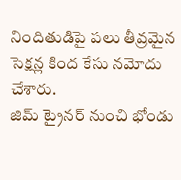నిందితుడిపై పలు తీవ్రమైన సెక్షన్ల కింద కేసు నమోదు చేశారు.
జిమ్ ట్రైనర్ నుంచి భోండు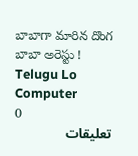బాబాగా మారిన దొంగ బాబా అరెస్టు !
Telugu Lo Computer
0
تعليقات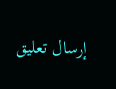إرسال تعليق